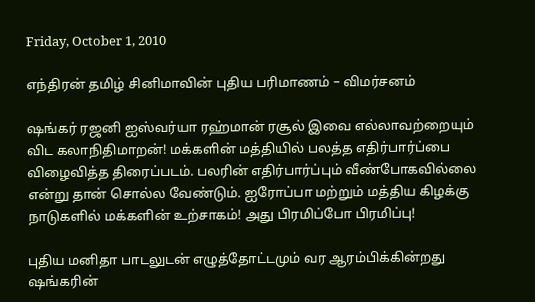Friday, October 1, 2010

எந்திரன் தமிழ் சினிமாவின் புதிய பரிமாணம் – விமர்சனம்

ஷங்கர் ரஜனி ஐஸ்வர்யா ரஹ்மான் ரசூல் இவை எல்லாவற்றையும் விட கலாநிதிமாறன்! மக்களின் மத்தியில் பலத்த எதிர்பார்ப்பை விழைவித்த திரைப்படம். பலரின் எதிர்பார்ப்பும் வீண்போகவில்லை என்று தான் சொல்ல வேண்டும். ஐரோப்பா மற்றும் மத்திய கிழக்கு நாடுகளில் மக்களின் உற்சாகம்! அது பிரமிப்போ பிரமிப்பு!

புதிய மனிதா பாடலுடன் எழுத்தோட்டமும் வர ஆரம்பிக்கின்றது ஷங்கரின்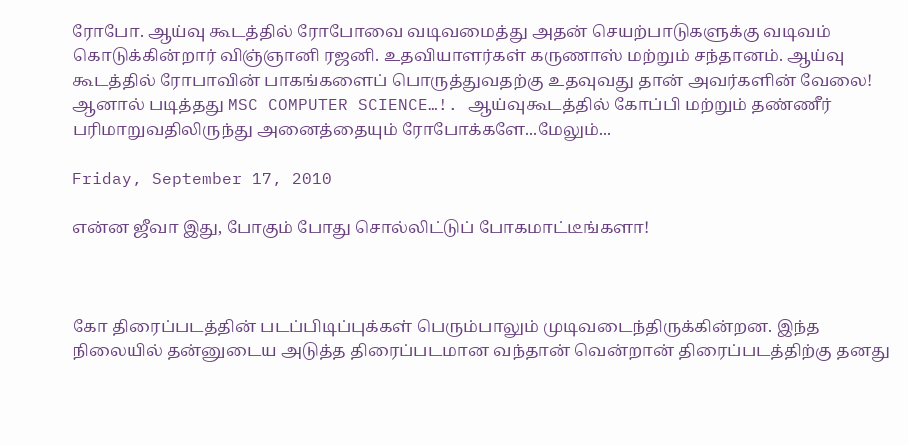ரோபோ. ஆய்வு கூடத்தில் ரோபோவை வடிவமைத்து அதன் செயற்பாடுகளுக்கு வடிவம் கொடுக்கின்றார் விஞ்ஞானி ரஜனி. உதவியாளர்கள் கருணாஸ் மற்றும் சந்தானம். ஆய்வு கூடத்தில் ரோபாவின் பாகங்களைப் பொருத்துவதற்கு உதவுவது தான் அவர்களின் வேலை! ஆனால் படித்தது MSC COMPUTER SCIENCE…!. ஆய்வுகூடத்தில் கோப்பி மற்றும் தண்ணீர் பரிமாறுவதிலிருந்து அனைத்தையும் ரோபோக்களே...மேலும்...

Friday, September 17, 2010

என்ன ஜீவா இது, போகும் போது சொல்லிட்டுப் போகமாட்டீங்களா!



கோ திரைப்படத்தின் படப்பிடிப்புக்கள் பெரும்பாலும் முடிவடைந்திருக்கின்றன. இந்த நிலையில் தன்னுடைய அடுத்த திரைப்படமான வந்தான் வென்றான் திரைப்படத்திற்கு தனது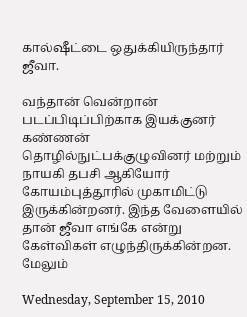கால்ஷீட்டை ஒதுக்கியிருந்தார் ஜீவா.

வந்தான் வென்றான் படப்பிடிப்பிற்காக இயக்குனர் கண்ணன் தொழில்நுட்பக்குழுவினர் மற்றும் நாயகி தபசி ஆகியோர் கோயம்புத்தூரில் முகாமிட்டு இருக்கின்றனர். இந்த வேளையில் தான் ஜீவா எங்கே என்று கேள்விகள் எழுந்திருக்கின்றன. மேலும்

Wednesday, September 15, 2010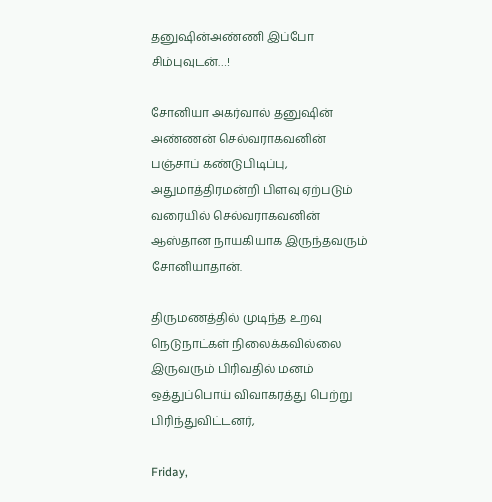தனுஷின்அண்ணி இப்போ சிம்புவுடன்…!

சோனியா அகர்வால் தனுஷின் அண்ணன் செல்வராகவனின் பஞ்சாப் கண்டுபிடிப்பு, அதுமாத்திரமன்றி பிளவு ஏற்படும் வரையில் செல்வராகவனின் ஆஸ்தான நாயகியாக இருந்தவரும் சோனியாதான்.

திருமணத்தில் முடிந்த உறவு நெடுநாட்கள் நிலைக்கவில்லை இருவரும் பிரிவதில் மனம் ஒத்துப்பொய் விவாகரத்து பெற்று பிரிந்துவிட்டனர்,

Friday,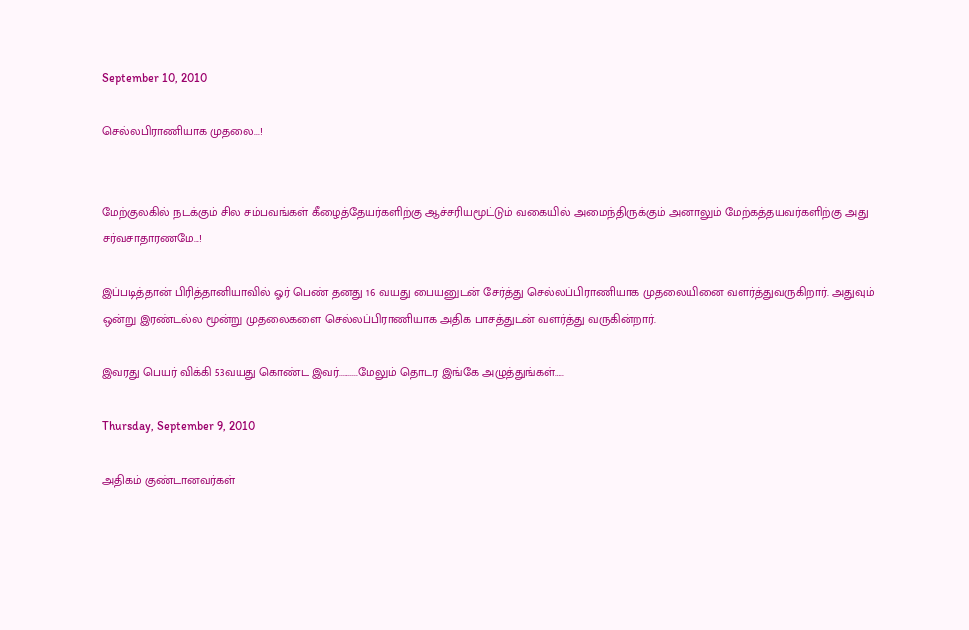September 10, 2010

செல்லபிராணியாக முதலை...!


மேற்குலகில் நடக்கும் சில சம்பவங்கள் கீழைத்தேயர்களிற்கு ஆச்சரியமூட்டும் வகையில் அமைந்திருக்கும் அனாலும் மேற்கத்தயவர்களிற்கு அது சர்வசாதாரணமே...!

இப்படித்தான் பிரித்தானியாவில் ஓர் பெண் தனது 16 வயது பையனுடன் சேர்த்து செல்லப்பிராணியாக முதலையினை வளர்த்துவருகிறார். அதுவும் ஒன்று இரண்டல்ல மூன்று முதலைகளை செல்லப்பிராணியாக அதிக பாசத்துடன் வளர்த்து வருகின்றார்.

இவரது பெயர் விக்கி 53வயது கொண்ட இவர்..........மேலும் தொடர இங்கே அழுத்துங்கள்…..

Thursday, September 9, 2010

அதிகம் குண்டானவர்கள்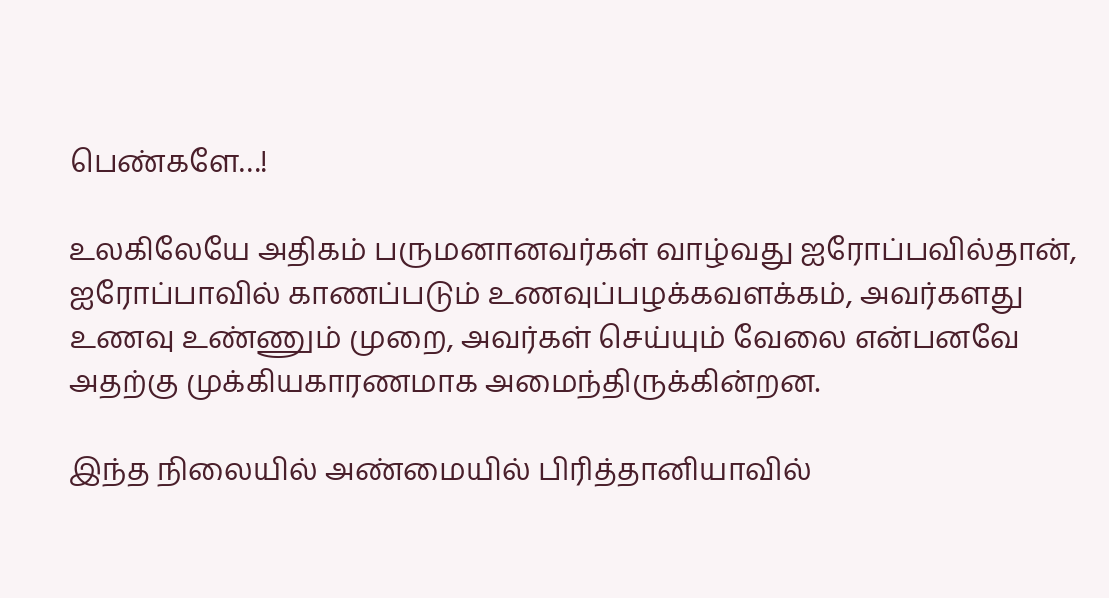பெண்களே…!

உலகிலேயே அதிகம் பருமனானவர்கள் வாழ்வது ஐரோப்பவில்தான், ஐரோப்பாவில் காணப்படும் உணவுப்பழக்கவளக்கம், அவர்களது உணவு உண்ணும் முறை, அவர்கள் செய்யும் வேலை என்பனவே அதற்கு முக்கியகாரணமாக அமைந்திருக்கின்றன.

இந்த நிலையில் அண்மையில் பிரித்தானியாவில்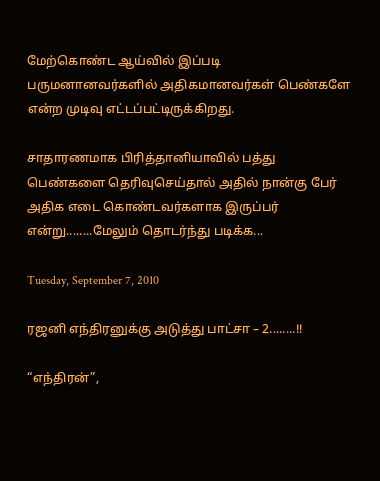மேற்கொண்ட ஆய்வில் இப்படி பருமனானவர்களில் அதிகமானவர்கள் பெண்களே என்ற முடிவு எட்டப்பட்டிருக்கிறது.

சாதாரணமாக பிரித்தானியாவில் பத்து பெண்களை தெரிவுசெய்தால் அதில் நான்கு பேர் அதிக எடை கொண்டவர்களாக இருப்பர் என்று........மேலும் தொடர்ந்து படிக்க...

Tuesday, September 7, 2010

ரஜனி எந்திரனுக்கு அடுத்து பாட்சா – 2........!!

“எந்திரன்”,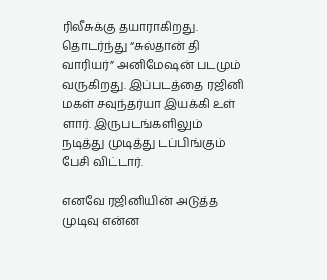ரிலீசுக்கு தயாராகிறது. தொடர்ந்து “சுல்தான் தி வாரியர்” அனிமேஷன் படமும் வருகிறது. இப்படத்தை ரஜினி மகள் சவுந்தர்யா இயக்கி உள் ளார். இருபடங்களிலும் நடித்து முடித்து டப்பிங்கும் பேசி விட்டார்.

எனவே ரஜினியின் அடுத்த முடிவு என்ன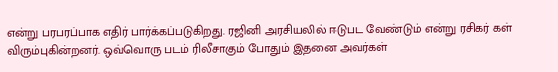என்று பரபரப்பாக எதிர் பார்க்கப்படுகிறது. ரஜினி அரசியலில் ஈடுபட வேண்டும் என்று ரசிகர் கள் விரும்புகின்றனர். ஒவ்வொரு படம் ரிலீசாகும் போதும் இதனை அவர்கள்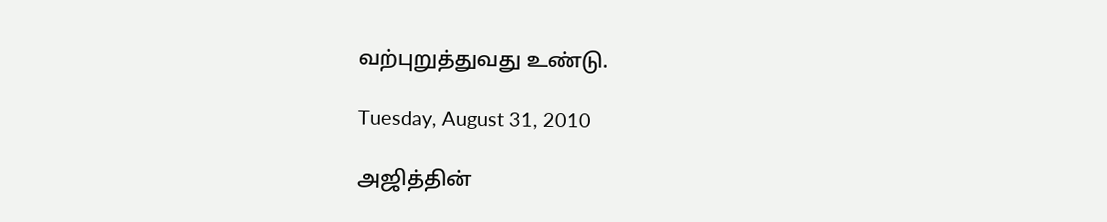வற்புறுத்துவது உண்டு.

Tuesday, August 31, 2010

அஜித்தின்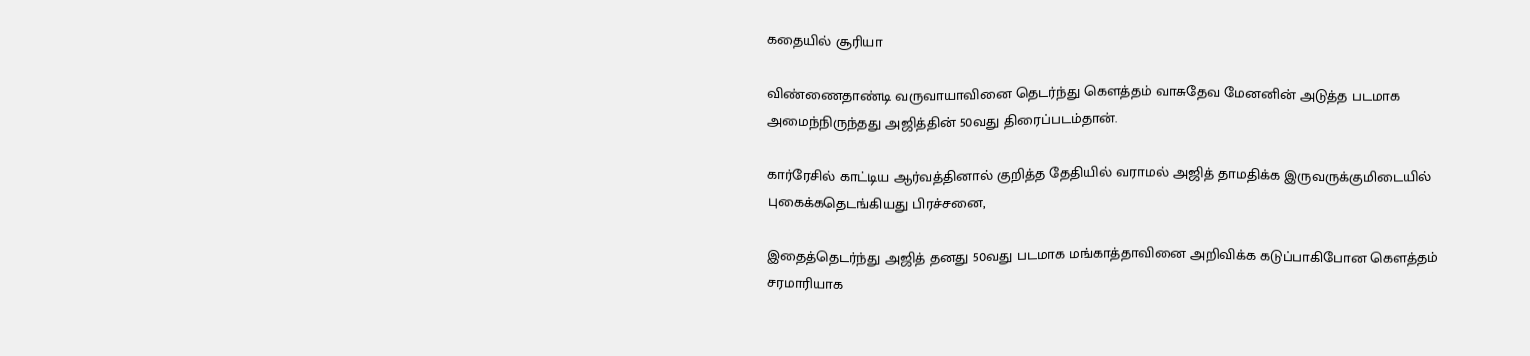கதையில் சூரியா

விண்ணைதாண்டி வருவாயாவினை தெடர்ந்து கௌத்தம் வாசுதேவ மேனனின் அடுத்த படமாக அமைந்நிருந்தது அஜித்தின் 50வது திரைப்படம்தான்.

கார்ரேசில் காட்டிய ஆர்வத்தினால் குறித்த தேதியில் வராமல் அஜித் தாமதிக்க இருவருக்குமிடையில் புகைக்கதெடங்கியது பிரச்சனை,

இதைத்தெடர்ந்து அஜித் தனது 50வது படமாக மங்காத்தாவினை அறிவிக்க கடுப்பாகிபோன கௌத்தம் சரமாரியாக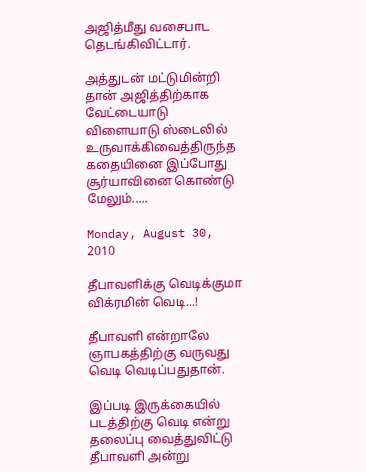அஜித்மீது வசைபாட தெடங்கிவிட்டார்.

அத்துடன் மட்டுமின்றி தான் அஜித்திற்காக வேட்டையாடு விளையாடு ஸ்டைலில் உருவாக்கிவைத்திருந்த கதையினை இப்போது சூர்யாவினை கொண்டு மேலும்.....

Monday, August 30, 2010

தீபாவளிக்கு வெடிக்குமா விக்ரமின் வெடி...!

தீபாவளி என்றாலே ஞாபகத்திற்கு வருவது வெடி வெடிப்பதுதான்.

இப்படி இருக்கையில் படத்திற்கு வெடி என்று தலைப்பு வைத்துவிட்டு தீபாவளி அன்று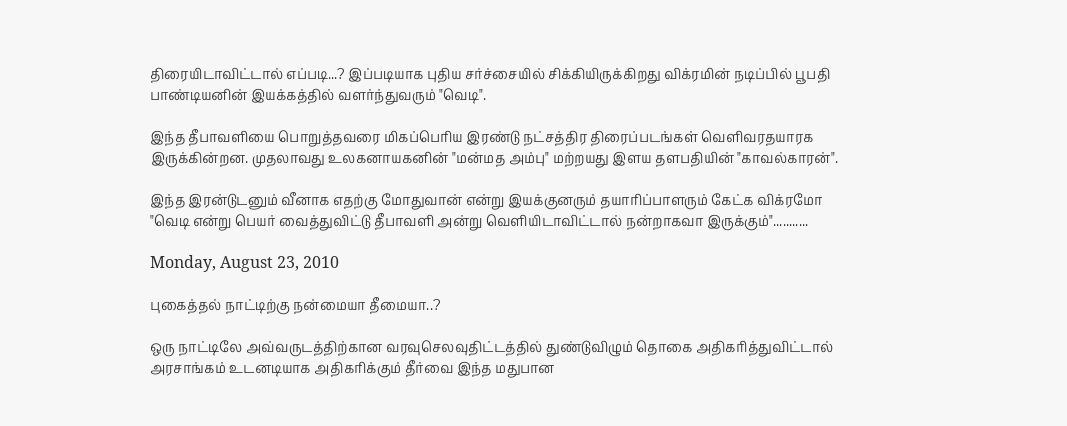திரையிடாவிட்டால் எப்படி...? இப்படியாக புதிய சர்ச்சையில் சிக்கியிருக்கிறது விக்ரமின் நடிப்பில் பூபதி பாண்டியனின் இயக்கத்தில் வளர்ந்துவரும் "வெடி".

இந்த தீபாவளியை பொறுத்தவரை மிகப்பெரிய இரண்டு நட்சத்திர திரைப்படங்கள் வெளிவரதயாரக இருக்கின்றன. முதலாவது உலகனாயகனின் "மன்மத அம்பு" மற்றயது இளய தளபதியின் "காவல்காரன்".

இந்த இரன்டுடனும் வீனாக எதற்கு மோதுவான் என்று இயக்குனரும் தயாரிப்பாளரும் கேட்க விக்ரமோ "வெடி என்று பெயர் வைத்துவிட்டு தீபாவளி அன்று வெளியிடாவிட்டால் நன்றாகவா இருக்கும்"...........

Monday, August 23, 2010

புகைத்தல் நாட்டிற்கு நன்மையா தீமையா..?

ஒரு நாட்டிலே அவ்வருடத்திற்கான வரவுசெலவுதிட்டத்தில் துண்டுவிழும் தொகை அதிகரித்துவிட்டால் அரசாங்கம் உடனடியாக அதிகரிக்கும் தீர்வை இந்த மதுபான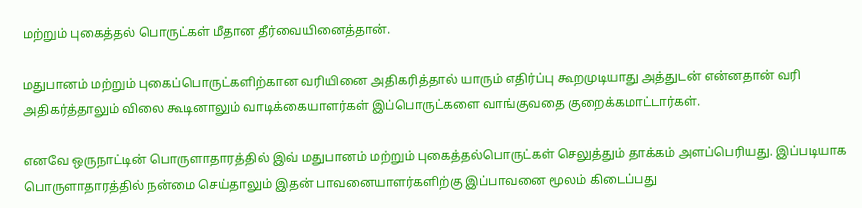மற்றும் புகைத்தல் பொருட்கள் மீதான தீர்வையினைத்தான்.

மதுபானம் மற்றும் புகைப்பொருட்களிற்கான வரியினை அதிகரித்தால் யாரும் எதிர்ப்பு கூறமுடியாது அத்துடன் என்னதான் வரி அதிகர்த்தாலும் விலை கூடினாலும் வாடிக்கையாளர்கள் இப்பொருட்களை வாங்குவதை குறைக்கமாட்டார்கள்.

எனவே ஒருநாட்டின் பொருளாதாரத்தில் இவ் மதுபானம் மற்றும் புகைத்தல்பொருட்கள் செலுத்தும் தாக்கம் அளப்பெரியது. இப்படியாக பொருளாதாரத்தில் நன்மை செய்தாலும் இதன் பாவனையாளர்களிற்கு இப்பாவனை மூலம் கிடைப்பது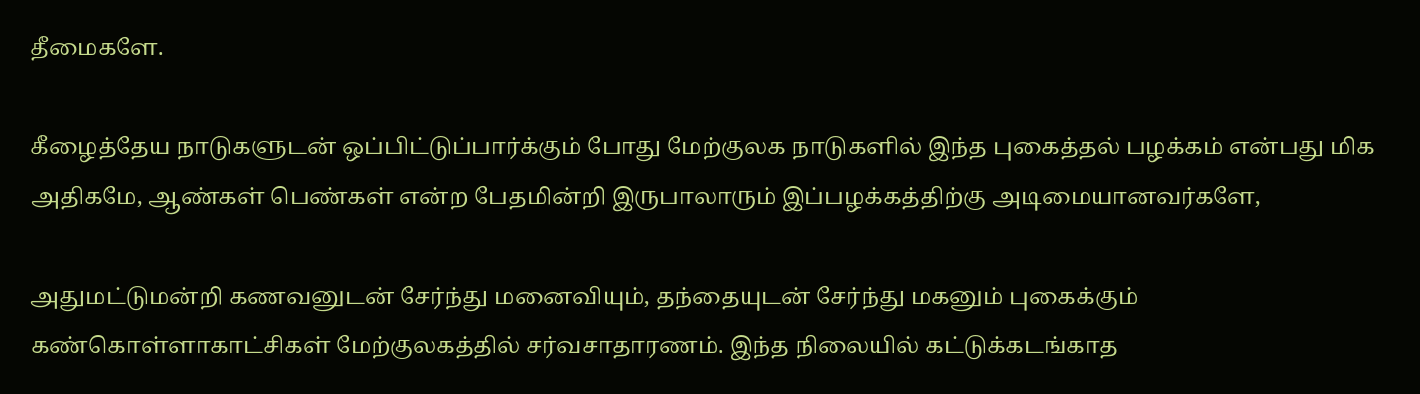தீமைகளே.

கீழைத்தேய நாடுகளுடன் ஒப்பிட்டுப்பார்க்கும் போது மேற்குலக நாடுகளில் இந்த புகைத்தல் பழக்கம் என்பது மிக அதிகமே, ஆண்கள் பெண்கள் என்ற பேதமின்றி இருபாலாரும் இப்பழக்கத்திற்கு அடிமையானவர்களே,

அதுமட்டுமன்றி கணவனுடன் சேர்ந்து மனைவியும், தந்தையுடன் சேர்ந்து மகனும் புகைக்கும் கண்கொள்ளாகாட்சிகள் மேற்குலகத்தில் சர்வசாதாரணம். இந்த நிலையில் கட்டுக்கடங்காத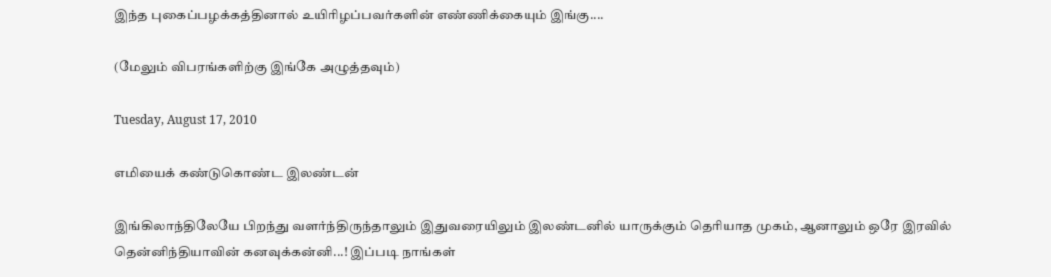இந்த புகைப்பழக்கத்தினால் உயிரிழப்பவர்களின் எண்ணிக்கையும் இங்கு....

(மேலும் விபரங்களிற்கு இங்கே அழுத்தவும்)

Tuesday, August 17, 2010

எமியைக் கண்டுகொண்ட இலண்டன்

இங்கிலாந்திலேயே பிறந்து வளர்ந்திருந்தாலும் இதுவரையிலும் இலண்டனில் யாருக்கும் தெரியாத முகம், ஆனாலும் ஒரே இரவில் தென்னிந்தியாவின் கனவுக்கன்னி...! இப்படி நாங்கள்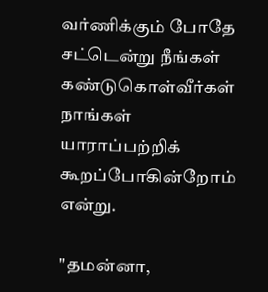வர்ணிக்கும் போதே சட்டென்று நீங்கள் கண்டுகொள்வீர்கள் நாங்கள் யாராப்பற்றிக் கூறப்போகின்றோம் என்று.

"தமன்னா,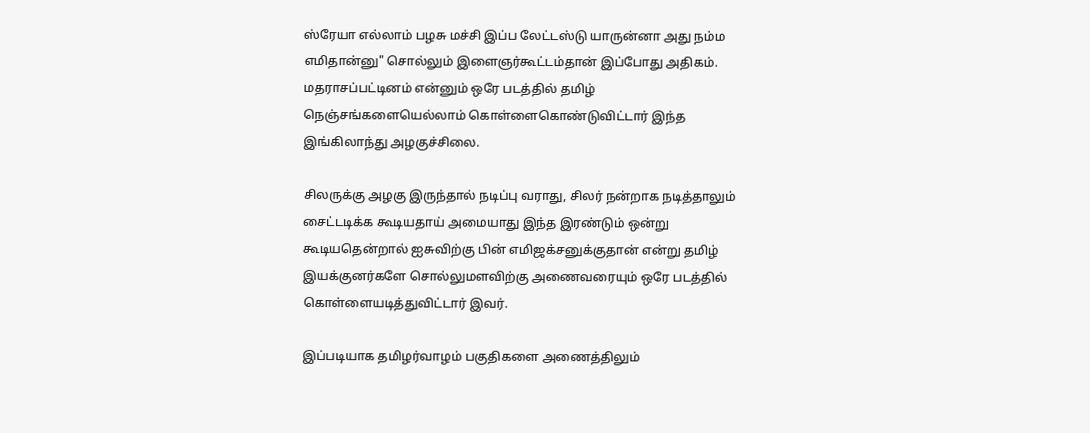ஸ்ரேயா எல்லாம் பழசு மச்சி இப்ப லேட்டஸ்டு யாருன்னா அது நம்ம எமிதான்னு" சொல்லும் இளைஞர்கூட்டம்தான் இப்போது அதிகம்.
மதராசப்பட்டினம் என்னும் ஒரே படத்தில் தமிழ் நெஞ்சங்களையெல்லாம் கொள்ளைகொண்டுவிட்டார் இந்த இங்கிலாந்து அழகுச்சிலை.

சிலருக்கு அழகு இருந்தால் நடிப்பு வராது, சிலர் நன்றாக நடித்தாலும் சைட்டடிக்க கூடியதாய் அமையாது இந்த இரண்டும் ஒன்று கூடியதென்றால் ஐசுவிற்கு பின் எமிஜக்சனுக்குதான் என்று தமிழ் இயக்குனர்களே சொல்லுமளவிற்கு அணைவரையும் ஒரே படத்தில் கொள்ளையடித்துவிட்டார் இவர்.

இப்படியாக தமிழர்வாழம் பகுதிகளை அணைத்திலும்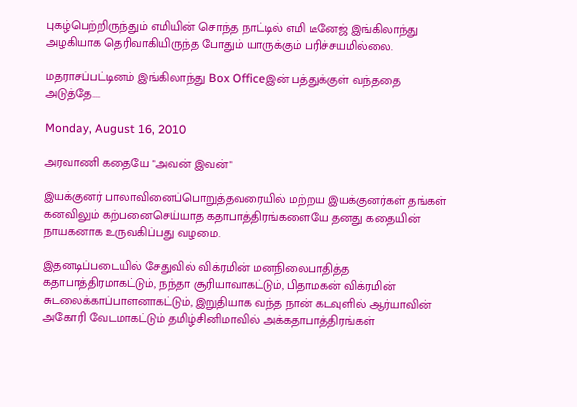புகழ்பெற்றிருந்தும் எமியின் சொந்த நாட்டில் எமி டீனேஜ் இங்கிலாந்து அழகியாக தெரிவாகியிருந்த போதும் யாருக்கும் பரிச்சயமில்லை.

மதராசப்பட்டினம் இங்கிலாந்து Box Officeஇன் பத்துக்குள் வந்ததை அடுத்தே....

Monday, August 16, 2010

அரவாணி கதையே "அவன் இவன்"

இயக்குனர் பாலாவினைப்பொறுத்தவரையில் மற்றய இயக்குனர்கள் தங்கள் கனவிலும் கற்பனைசெய்யாத கதாபாத்திரங்களையே தனது கதையின் நாயகனாக உருவகிப்பது வழமை.

இதனடிப்படையில் சேதுவில் விக்ரமின் மனநிலைபாதித்த கதாபாத்திரமாகட்டும், நந்தா சூரியாவாகட்டும், பிதாமகன் விக்ரமின் சுடலைக்காப்பாளனாகட்டும், இறுதியாக வந்த நான் கடவுளில் ஆர்யாவின் அகோரி வேடமாகட்டும் தமிழ்சினிமாவில் அக்கதாபாத்திரங்கள்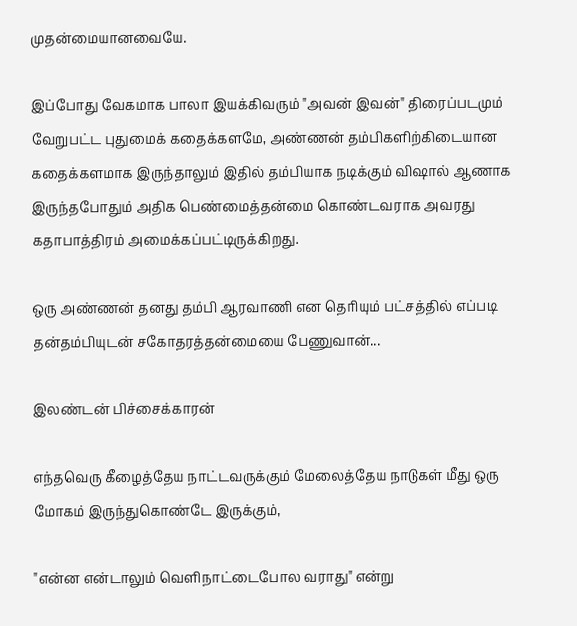முதன்மையானவையே.

இப்போது வேகமாக பாலா இயக்கிவரும் "அவன் இவன்" திரைப்படமும் வேறுபட்ட புதுமைக் கதைக்களமே, அண்ணன் தம்பிகளிற்கிடையான கதைக்களமாக இருந்தாலும் இதில் தம்பியாக நடிக்கும் விஷால் ஆணாக இருந்தபோதும் அதிக பெண்மைத்தன்மை கொண்டவராக அவரது கதாபாத்திரம் அமைக்கப்பட்டிருக்கிறது.

ஒரு அண்ணன் தனது தம்பி ஆரவாணி என தெரியும் பட்சத்தில் எப்படி தன்தம்பியுடன் சகோதரத்தன்மையை பேணுவான்...

இலண்டன் பிச்சைக்காரன்

எந்தவெரு கீழைத்தேய நாட்டவருக்கும் மேலைத்தேய நாடுகள் மீது ஒரு மோகம் இருந்துகொண்டே இருக்கும்,

"என்ன என்டாலும் வெளிநாட்டைபோல வராது" என்று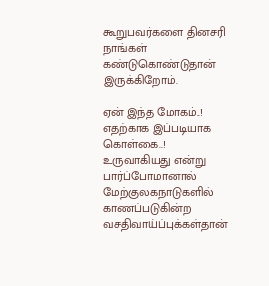கூறுபவர்களை தினசரி நாங்கள் கண்டுகொண்டுதான் இருக்கிறோம்.

ஏன் இந்த மோகம்..! எதற்காக இப்படியாக கொள்கை..! உருவாகியது என்று பார்ப்போமானால் மேற்குலகநாடுகளில் காணப்படுகின்ற வசதிவாய்ப்புக்கள்தான்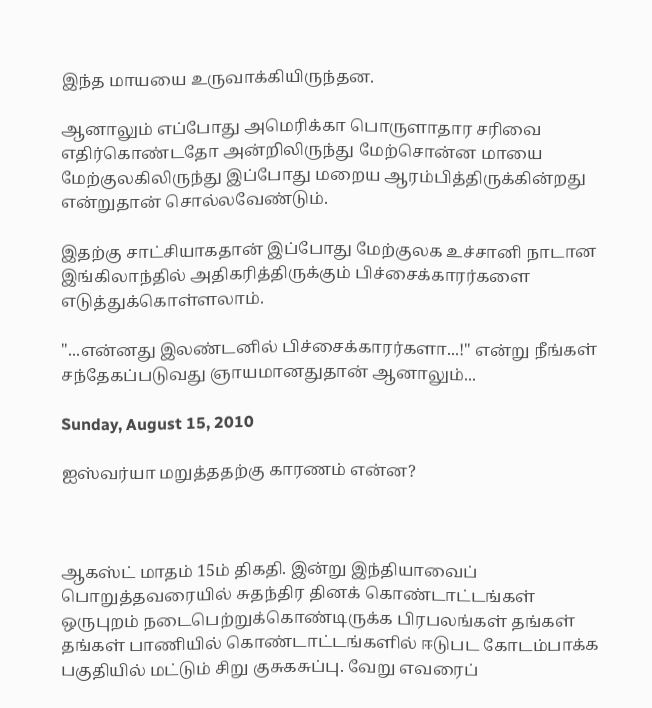இந்த மாயயை உருவாக்கியிருந்தன.

ஆனாலும் எப்போது அமெரிக்கா பொருளாதார சரிவை எதிர்கொண்டதோ அன்றிலிருந்து மேற்சொன்ன மாயை மேற்குலகிலிருந்து இப்போது மறைய ஆரம்பித்திருக்கின்றது என்றுதான் சொல்லவேண்டும்.

இதற்கு சாட்சியாகதான் இப்போது மேற்குலக உச்சானி நாடான இங்கிலாந்தில் அதிகரித்திருக்கும் பிச்சைக்காரர்களை எடுத்துக்கொள்ளலாம்.

"...என்னது இலண்டனில் பிச்சைக்காரர்களா...!" என்று நீங்கள் சந்தேகப்படுவது ஞாயமானதுதான் ஆனாலும்...

Sunday, August 15, 2010

ஐஸ்வர்யா மறுத்ததற்கு காரணம் என்ன?



ஆகஸ்ட் மாதம் 15ம் திகதி. இன்று இந்தியாவைப் பொறுத்தவரையில் சுதந்திர தினக் கொண்டாட்டங்கள் ஒருபுறம் நடைபெற்றுக்கொண்டிருக்க பிரபலங்கள் தங்கள் தங்கள் பாணியில் கொண்டாட்டங்களில் ஈடுபட கோடம்பாக்க பகுதியில் மட்டும் சிறு குசுகசுப்பு. வேறு எவரைப்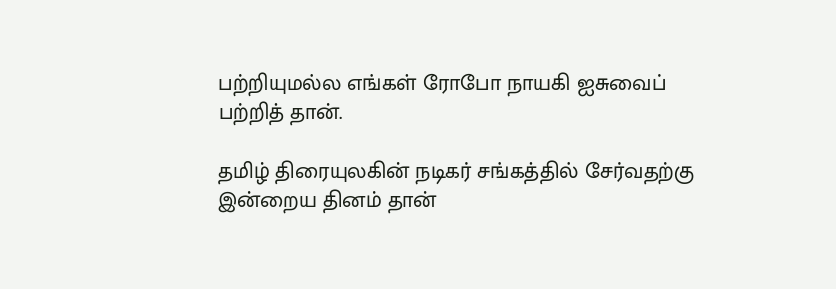பற்றியுமல்ல எங்கள் ரோபோ நாயகி ஐசுவைப் பற்றித் தான்.

தமிழ் திரையுலகின் நடிகர் சங்கத்தில் சேர்வதற்கு இன்றைய தினம் தான்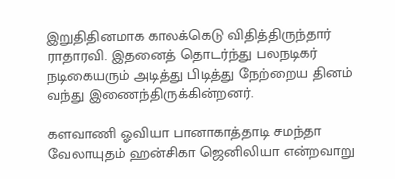இறுதிதினமாக காலக்கெடு விதித்திருந்தார் ராதாரவி. இதனைத் தொடர்ந்து பலநடிகர் நடிகையரும் அடித்து பிடித்து நேற்றைய தினம் வந்து இணைந்திருக்கின்றனர்.

களவாணி ஓவியா பானாகாத்தாடி சமந்தா வேலாயுதம் ஹன்சிகா ஜெனிலியா என்றவாறு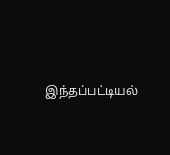இந்தப்பட்டியல்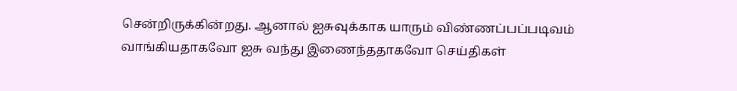சென்றிருக்கின்றது. ஆனால் ஐசுவுக்காக யாரும் விண்ணப்பப்படிவம் வாங்கியதாகவோ ஐசு வந்து இணைந்ததாகவோ செய்திகள்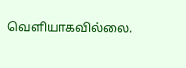வெளியாகவில்லை.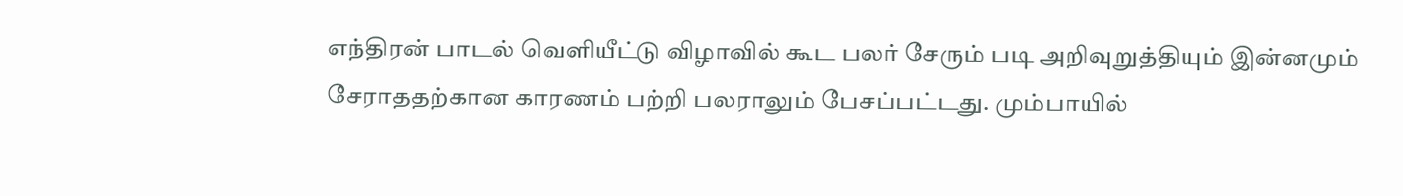எந்திரன் பாடல் வெளியீட்டு விழாவில் கூட பலர் சேரும் படி அறிவுறுத்தியும் இன்னமும் சேராததற்கான காரணம் பற்றி பலராலும் பேசப்பட்டது. மும்பாயில்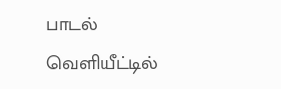பாடல் வெளியீட்டில்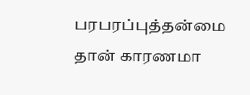பரபரப்புத்தன்மை தான் காரணமா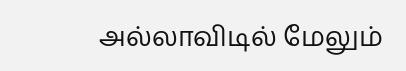அல்லாவிடில் மேலும்